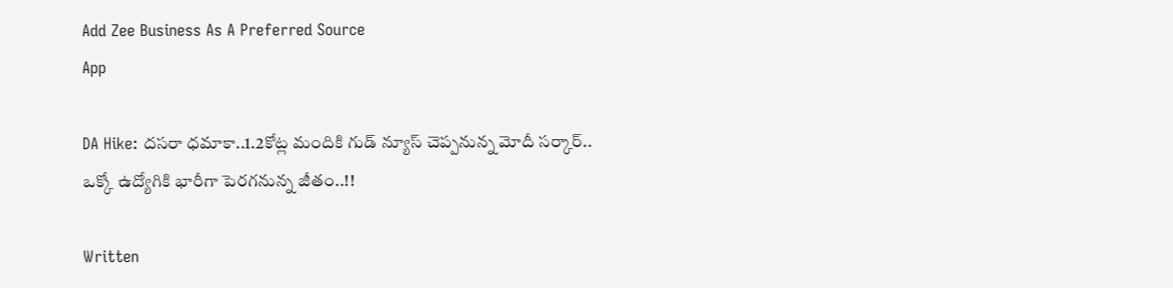Add Zee Business As A Preferred Source
App

DA Hike: దసరా ధమాకా..1.2కోట్ల మందికి గుడ్ న్యూస్ చెప్పనున్న మోదీ సర్కార్.. ఒక్కో ఉద్యోగికి భారీగా పెరగనున్న జీతం..!!

Written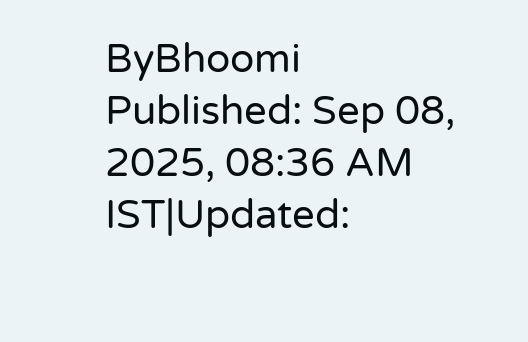ByBhoomi
Published: Sep 08, 2025, 08:36 AM IST|Updated: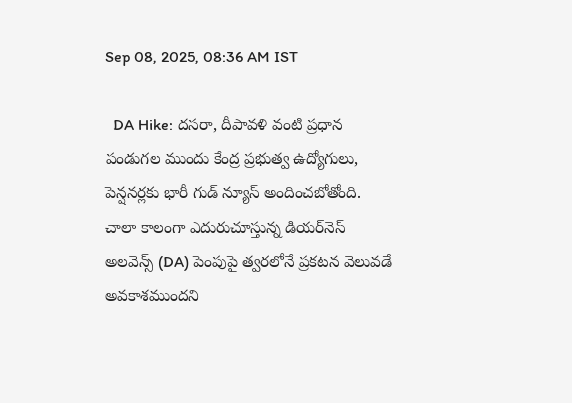Sep 08, 2025, 08:36 AM IST

  DA Hike: దసరా, దీపావళి వంటి ప్రధాన పండుగల ముందు కేంద్ర ప్రభుత్వ ఉద్యోగులు, పెన్షనర్లకు భారీ గుడ్ న్యూస్ అందించబోతోంది. చాలా కాలంగా ఎదురుచూస్తున్న డియర్‌నెస్ అలవెన్స్ (DA) పెంపుపై త్వరలోనే ప్రకటన వెలువడే అవకాశముందని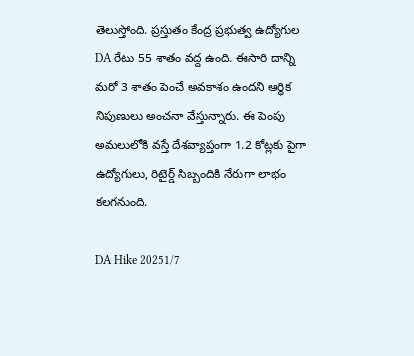తెలుస్తోంది. ప్రస్తుతం కేంద్ర ప్రభుత్వ ఉద్యోగుల DA రేటు 55 శాతం వద్ద ఉంది. ఈసారి దాన్ని మరో 3 శాతం పెంచే అవకాశం ఉందని ఆర్థిక నిపుణులు అంచనా వేస్తున్నారు. ఈ పెంపు అమలులోకి వస్తే దేశవ్యాప్తంగా 1.2 కోట్లకు పైగా ఉద్యోగులు, రిటైర్డ్ సిబ్బందికి నేరుగా లాభం కలగనుంది.

DA Hike 20251/7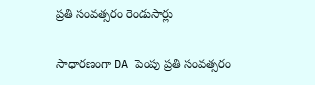ప్రతి సంవత్సరం రెండుసార్లు

సాధారణంగా DA పెంపు ప్రతి సంవత్సరం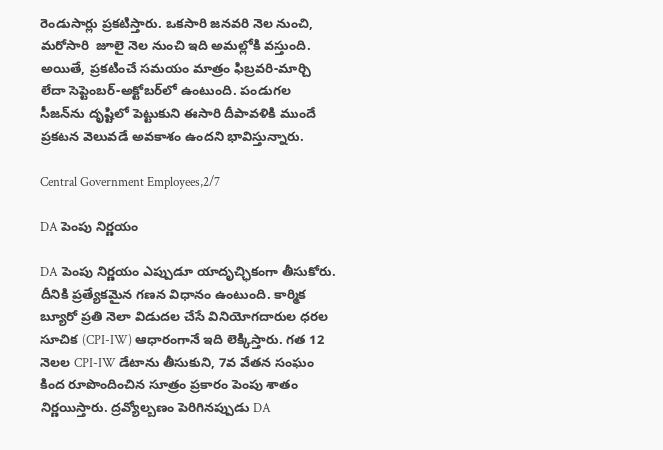రెండుసార్లు ప్రకటిస్తారు. ఒకసారి జనవరి నెల నుంచి, మరోసారి  జూలై నెల నుంచి ఇది అమల్లోకి వస్తుంది. అయితే, ప్రకటించే సమయం మాత్రం ఫిబ్రవరి-మార్చి లేదా సెప్టెంబర్-అక్టోబర్‌లో ఉంటుంది. పండుగల సీజన్‌ను దృష్టిలో పెట్టుకుని ఈసారి దీపావళికి ముందే ప్రకటన వెలువడే అవకాశం ఉందని భావిస్తున్నారు.

Central Government Employees,2/7

DA పెంపు నిర్ణయం

DA పెంపు నిర్ణయం ఎప్పుడూ యాదృచ్ఛికంగా తీసుకోరు. దీనికి ప్రత్యేకమైన గణన విధానం ఉంటుంది. కార్మిక బ్యూరో ప్రతి నెలా విడుదల చేసే వినియోగదారుల ధరల సూచిక (CPI-IW) ఆధారంగానే ఇది లెక్కిస్తారు. గత 12 నెలల CPI-IW డేటాను తీసుకుని, 7వ వేతన సంఘం కింద రూపొందించిన సూత్రం ప్రకారం పెంపు శాతం నిర్ణయిస్తారు. ద్రవ్యోల్బణం పెరిగినప్పుడు DA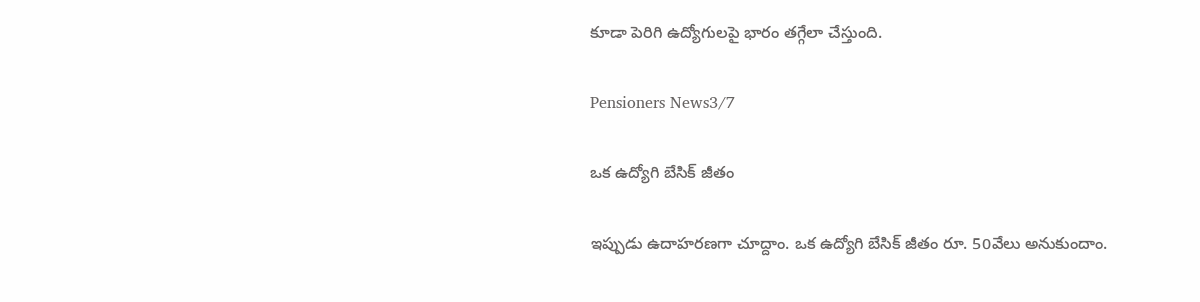కూడా పెరిగి ఉద్యోగులపై భారం తగ్గేలా చేస్తుంది.

Pensioners News3/7

ఒక ఉద్యోగి బేసిక్ జీతం

ఇప్పుడు ఉదాహరణగా చూద్దాం. ఒక ఉద్యోగి బేసిక్ జీతం రూ. 50వేలు అనుకుందాం.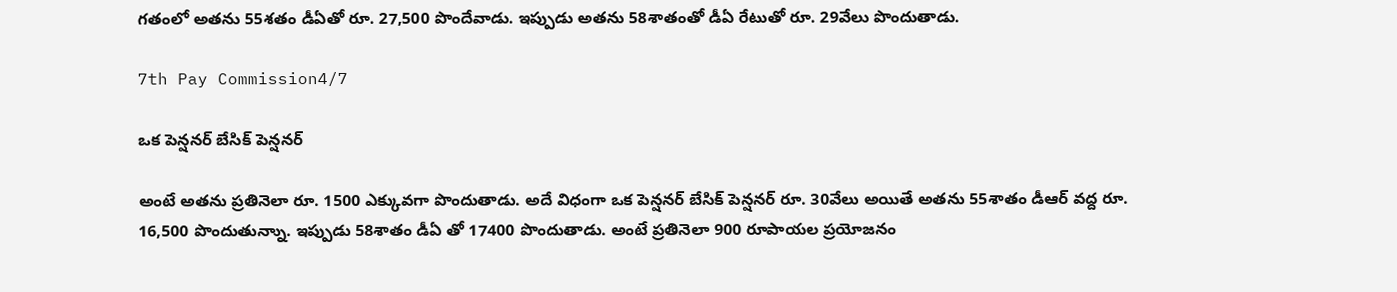గతంలో అతను 55శతం డీఏతో రూ. 27,500 పొందేవాడు. ఇప్పుడు అతను 58శాతంతో డీఏ రేటుతో రూ. 29వేలు పొందుతాడు.

7th Pay Commission4/7

ఒక పెన్షనర్ బేసిక్ పెన్షనర్

అంటే అతను ప్రతినెలా రూ. 1500 ఎక్కువగా పొందుతాడు. అదే విధంగా ఒక పెన్షనర్ బేసిక్ పెన్షనర్ రూ. 30వేలు అయితే అతను 55శాతం డీఆర్ వద్ద రూ. 16,500 పొందుతున్నాు. ఇప్పుడు 58శాతం డీఏ తో 17400 పొందుతాడు. అంటే ప్రతినెలా 900 రూపాయల ప్రయోజనం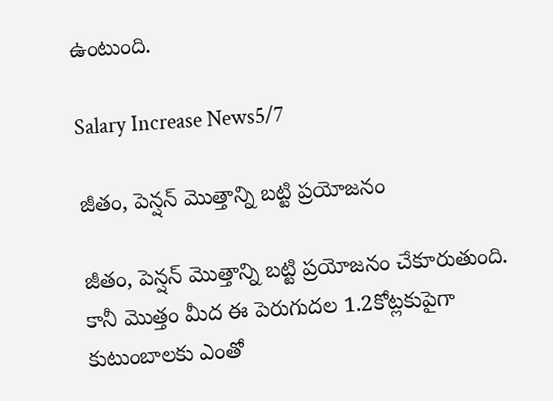ఉంటుంది.

Salary Increase News5/7

జీతం, పెన్షన్ మొత్తాన్ని బట్టి ప్రయోజనం

జీతం, పెన్షన్ మొత్తాన్ని బట్టి ప్రయోజనం చేకూరుతుంది. కానీ మొత్తం మీద ఈ పెరుగుదల 1.2కోట్లకుపైగా కుటుంబాలకు ఎంతో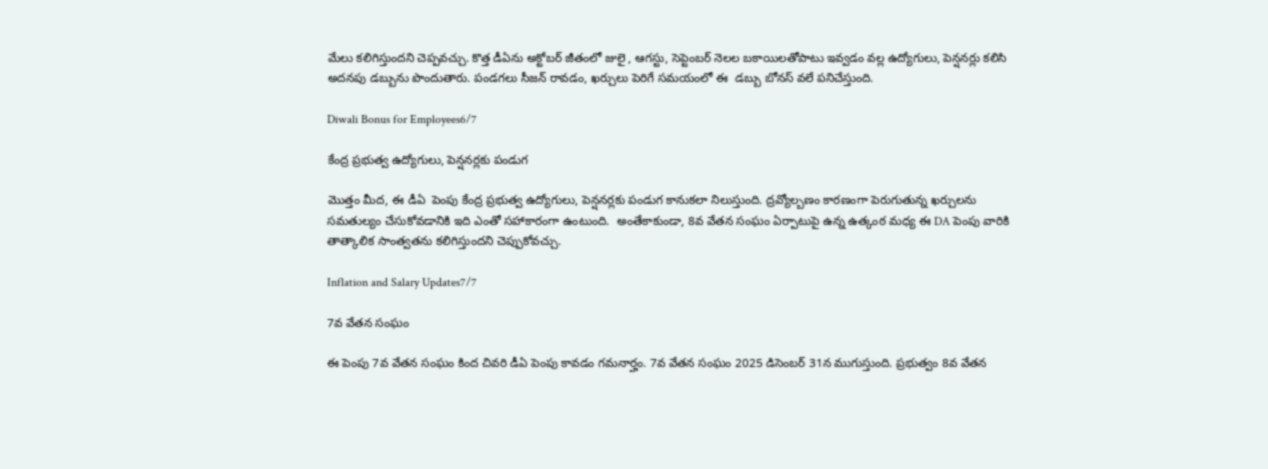మేలు కలిగిస్తుందని చెప్పవచ్చు. కొత్త డీఏను అక్టోబర్ జీతంలో జులై , ఆగస్టు, సెప్టెంబర్ నెలల బకాయిలతోపాటు ఇవ్వడం వల్ల ఉద్యోగులు, పెన్షనర్లు కలిసి అదనపు డబ్బును పొందుతారు. పండగలు సీజన్ రావడం, ఖర్చులు పెరిగే సమయంలో ఈ  డబ్బు బోనస్ వలే పనిచేస్తుంది.

Diwali Bonus for Employees6/7

కేంద్ర ప్రభుత్వ ఉద్యోగులు, పెన్షనర్లకు పండుగ

మొత్తం మీద, ఈ డీఏ  పెంపు కేంద్ర ప్రభుత్వ ఉద్యోగులు, పెన్షనర్లకు పండుగ కానుకలా నిలుస్తుంది. ద్రవ్యోల్బణం కారణంగా పెరుగుతున్న ఖర్చులను సమతుల్యం చేసుకోవడానికి ఇది ఎంతో సహాకారంగా ఉంటుంది.  అంతేకాకుండా, 8వ వేతన సంఘం ఏర్పాటుపై ఉన్న ఉత్కంఠ మధ్య ఈ DA పెంపు వారికి తాత్కాలిక సాంత్వతను కలిగిస్తుందని చెప్పుకోవచ్చు.

Inflation and Salary Updates7/7

7వ వేతన సంఘం

ఈ పెంపు 7వ వేతన సంఘం కింద చివరి డీఏ పెంపు కావడం గమనార్హం. 7వ వేతన సంఘం 2025 డిసెంబర్ 31న ముగుస్తుంది. ప్రభుత్వం 8వ వేతన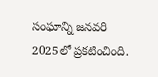సంఘాన్ని జనవరి 2025లో ప్రకటించింది.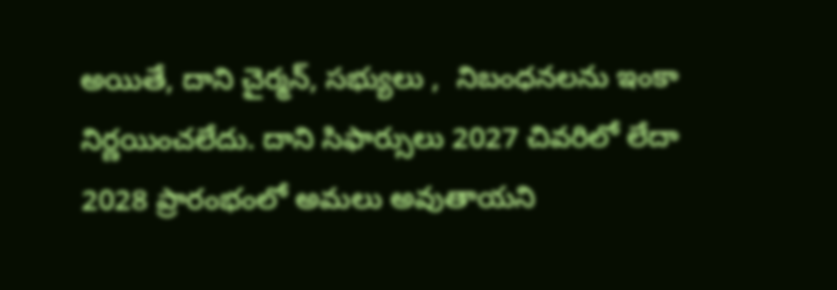అయితే, దాని చైర్మన్, సభ్యులు ,  నిబంధనలను ఇంకా నిర్ణయించలేదు. దాని సిఫార్సులు 2027 చివరిలో లేదా 2028 ప్రారంభంలో అమలు అవుతాయని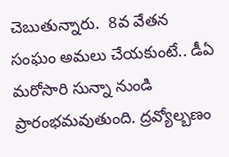చెబుతున్నారు.  8వ వేతన సంఘం అమలు చేయకుంటే.. డీఏ మరోసారి సున్నా నుండి ప్రారంభమవుతుంది. ద్రవ్యోల్బణం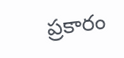ప్రకారం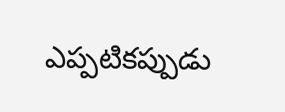ఎప్పటికప్పుడు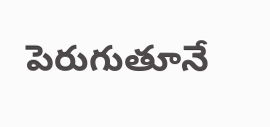పెరుగుతూనే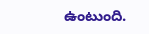ఉంటుంది.